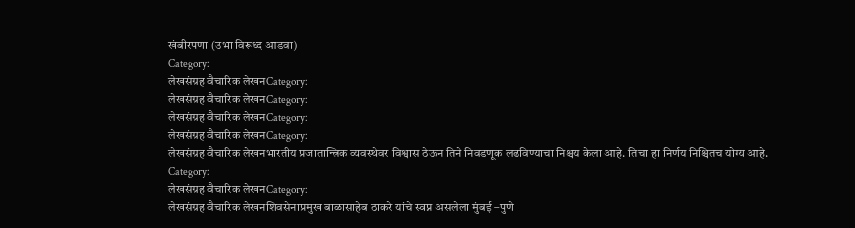खंबीरपणा (उभा विरूध्द आडवा)
Category:
लेखसंग्रह वैचारिक लेखनCategory:
लेखसंग्रह वैचारिक लेखनCategory:
लेखसंग्रह वैचारिक लेखनCategory:
लेखसंग्रह वैचारिक लेखनCategory:
लेखसंग्रह वैचारिक लेखनभारतीय प्रजातान्त्रिक व्यवस्थेवर विश्वास ठेऊन तिने निवडणूक लढविण्याचा निश्चय केला आहे. तिचा हा निर्णय निश्चितच योग्य आहे.
Category:
लेखसंग्रह वैचारिक लेखनCategory:
लेखसंग्रह वैचारिक लेखनशिवसेनाप्रमुख बाळासाहेब ठाकरे यांचे स्वप्न असलेला मुंबई –पुणे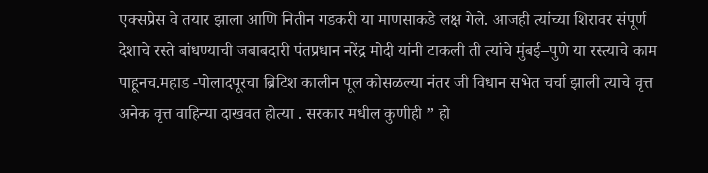एक्सप्रेस वे तयार झाला आणि नितीन गडकरी या माणसाकडे लक्ष गेले. आजही त्यांच्या शिरावर संपूर्ण देशाचे रस्ते बांधण्याची जबाबदारी पंतप्रधान नरेंद्र मोदी यांनी टाकली ती त्यांचे मुंबई–पुणे या रस्त्याचे काम पाहूनच.महाड -पोलादपूरचा ब्रिटिश कालीन पूल कोसळल्या नंतर जी विधान सभेत चर्चा झाली त्याचे वृत्त अनेक वृत्त वाहिन्या दाखवत होत्या . सरकार मधील कुणीही ” हो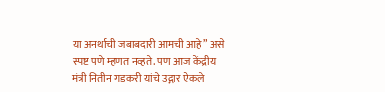या अनर्थाची जबाबदारी आमची आहे” असे स्पष्ट पणे म्हणत नव्हते. पण आज केंद्रीय मंत्री नितीन गडकरी यांचे उद्गार ऐकले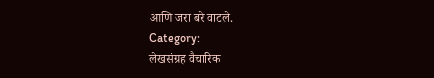आणि जरा बरे वाटले.
Category:
लेखसंग्रह वैचारिक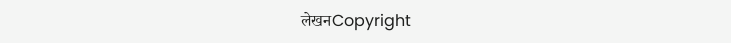लेखनCopyright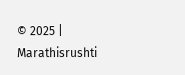© 2025 | Marathisrushti